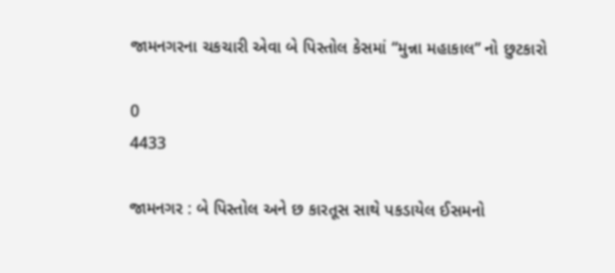જામનગરના ચકચારી એવા બે પિસ્તોલ કેસમાં “મુન્ના મહાકાલ” નો છુટકારો

0
4433

જામનગર : બે પિસ્તોલ અને છ કારતૂસ સાથે પકડાયેલ ઈસમનો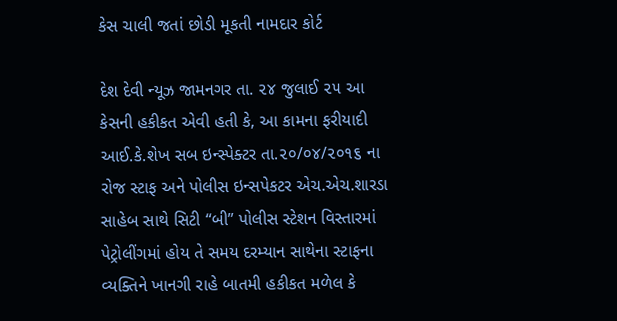કેસ ચાલી જતાં છોડી મૂકતી નામદાર કોર્ટ

દેશ દેવી ન્યૂઝ જામનગર તા. ૨૪ જુલાઈ ૨૫ આ કેસની હકીકત એવી હતી કે, આ કામના ફરીયાદી આઈ.કે.શેખ સબ ઇન્સ્પેક્ટર તા.૨૦/૦૪/૨૦૧૬ ના રોજ સ્ટાફ અને પોલીસ ઇન્સપેકટર એચ.એચ.શારડા સાહેબ સાથે સિટી “બી” પોલીસ સ્ટેશન વિસ્તારમાં પેટ્રોલીંગમાં હોય તે સમય દરમ્યાન સાથેના સ્ટાફના વ્યક્તિને ખાનગી રાહે બાતમી હકીકત મળેલ કે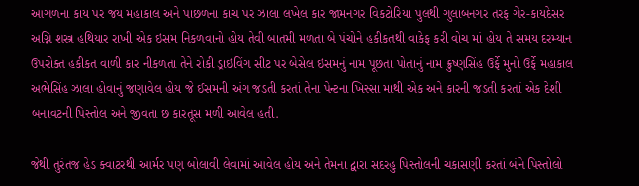આગળના કાય પર જય મહાકાલ અને પાછળના કાચ પર ઝાલા લખેલ કાર જામનગર વિકટોરિયા પુલથી ગુલાબનગર તરફ ગેર-કાયદેસર અગ્નિ શસ્ત્ર હથિયાર રાખી એક ઇસમ નિકળવાનો હોય તેવી બાતમી મળતા બે પંચોને હકીકતથી વાકેફ કરી વોચ માં હોય તે સમય દરમ્યાન ઉપરોક્ત હકીકત વાળી કાર નીકળતા તેને રોકી ડ્રાઇવિંગ સીટ પર બેસેલ ઇસમનું નામ પૂછતા પોતાનું નામ ક્રુષ્ણસિંહ ઉર્ફે મુનો ઉર્ફે મહાકાલ અભેસિંહ ઝાલા હોવાનું જણાવેલ હોય જે ઈસમની અંગ જડતી કરતાં તેના પેન્ટના ખિસ્સા માથી એક અને કારની જડતી કરતાં એક દેશી બનાવટની પિસ્તોલ અને જીવતા છ કારતૂસ મળી આવેલ હતી.

જેથી તુરંતજ હેડ ક્વાટરથી આર્મર પણ બોલાવી લેવામાં આવેલ હોય અને તેમના દ્વારા સદરહુ પિસ્તોલની ચકાસણી કરતાં બંને પિસ્તોલો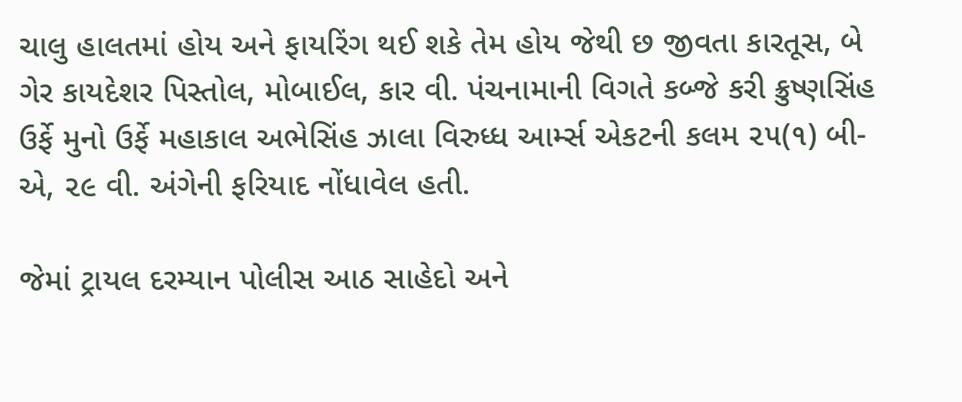ચાલુ હાલતમાં હોય અને ફાયરિંગ થઈ શકે તેમ હોય જેથી છ જીવતા કારતૂસ, બે ગેર કાયદેશર પિસ્તોલ, મોબાઈલ, કાર વી. પંચનામાની વિગતે કબ્જે કરી ક્રુષ્ણસિંહ ઉર્ફે મુનો ઉર્ફે મહાકાલ અભેસિંહ ઝાલા વિરુધ્ધ આર્મ્સ એકટની કલમ ૨૫(૧) બી-એ, ૨૯ વી. અંગેની ફરિયાદ નોંધાવેલ હતી.

જેમાં ટ્રાયલ દરમ્યાન પોલીસ આઠ સાહેદો અને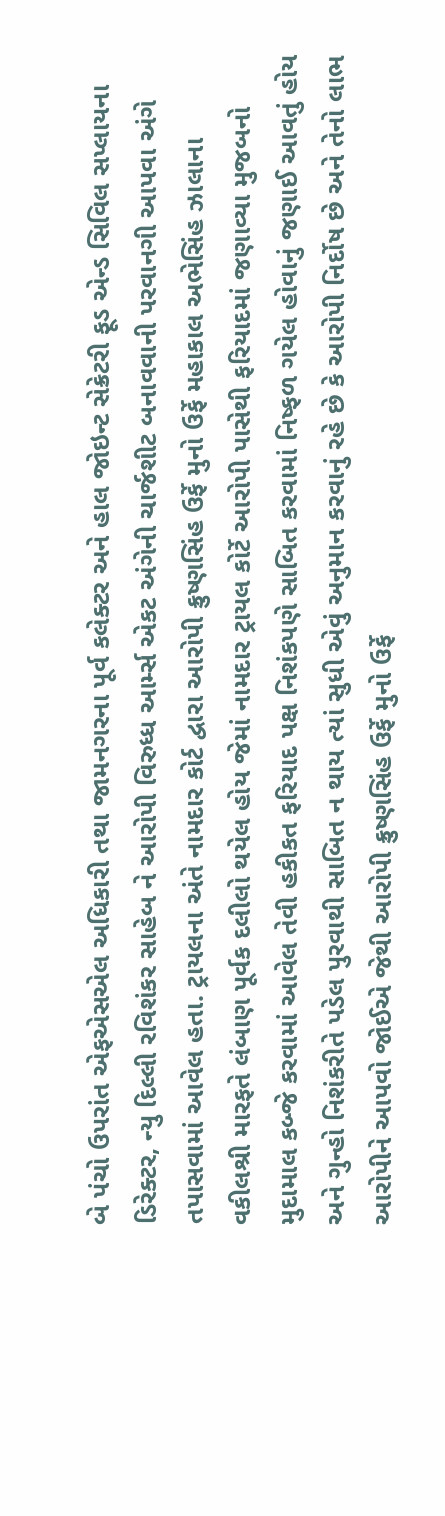બે પંચો ઉપરાંત એફએસએલ અધિકારી તથા જામનગરના પૂર્વ કલેક્ટર અને હાલ જોઇન્ટ સેક્રેટરી ફૂડ એન્ડ સિવિલ સપ્લાયના ડિરેક્ટર, ન્યુ દિલ્લી રવિશંકર સાહેબ ને આરોપી વિરુધ્ધ આર્મ્સ એકટ અંગેની ચાર્જશીટ બનાવવાની પરવાનગી આપવા અંગે તપાસવામાં આવેલ હતા. ટ્રાયલના અંતે નામદાર કોર્ટ દ્વારા આરોપી ક્રુષ્ણસિંહ ઉર્ફે મુનો ઉર્ફે મહાકાલ અભેસિંહ ઝાલાના વકીલશ્રી મારફતે લંબાણ પૂર્વક દલીલો થયેલ હોય જેમાં નામદાર ટ્રાયલ કોર્ટે આરોપી પાસેથી ફરિયાદમાં જણાવ્યા મુજબનો મુદામાલ કબ્જે કરવામાં આવેલ તેવી હકીકત ફરિયાદ પક્ષ નિશંકપણે સાબિત કરવામાં નિષ્ફળ ગયેલ હોવાનું જણાઈ આવતું હોય અને ગુન્હો નિશંકરીતે પડેલ પુરવાથી સાબિત ન થાય ત્યાં સુધી એવું અનુમાન કરવાનું રહે છે કે આરોપી નિર્દોષ છે અને તેનો લાભ આરોપીને આપવો જોઈએ જેથી આરોપી ક્રુષ્ણસિંહ ઉર્ફે મુનો ઉર્ફે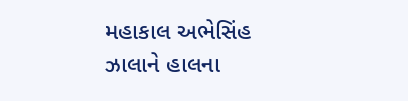મહાકાલ અભેસિંહ ઝાલાને હાલના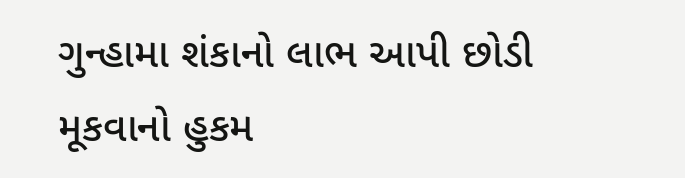ગુન્હામા શંકાનો લાભ આપી છોડી મૂકવાનો હુકમ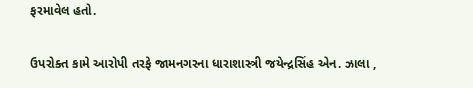ફરમાવેલ હતો.

ઉપરોક્ત કામે આરોપી તરફે જામનગરના ધારાશાસ્ત્રી જયેન્દ્રસિંહ એન. ઝાલા ,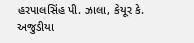હરપાલસિંહ પી. ઝાલા, કેયૂર કે. અજુડીયા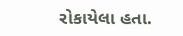રોકાયેલા હતા.